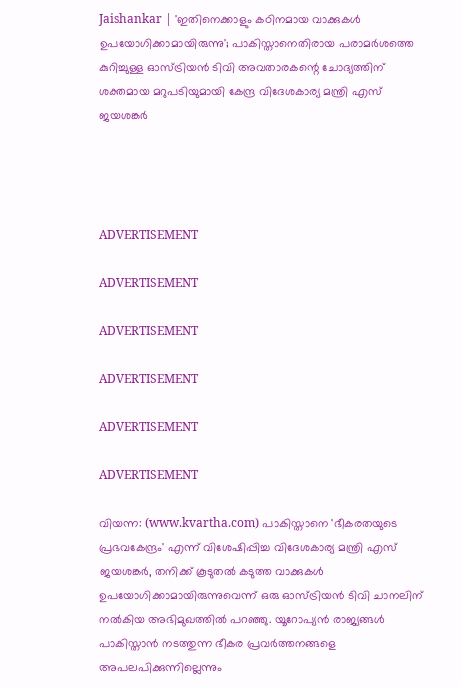Jaishankar | 'ഇതിനെക്കാളും കഠിനമായ വാക്കുകള്‍ ഉപയോഗിക്കാമായിരുന്നു'; പാകിസ്താനെതിരായ പരാമര്‍ശത്തെ കുറിച്ചുള്ള ഓസ്ട്രിയന്‍ ടിവി അവതാരകന്റെ ചോദ്യത്തിന് ശക്തമായ മറുപടിയുമായി കേന്ദ്ര വിദേശകാര്യ മന്ത്രി എസ് ജയശങ്കര്‍




ADVERTISEMENT

ADVERTISEMENT

ADVERTISEMENT

ADVERTISEMENT

ADVERTISEMENT

ADVERTISEMENT

വിയന്ന: (www.kvartha.com) പാകിസ്താനെ 'ഭീകരതയുടെ പ്രഭവകേന്ദ്രം' എന്ന് വിശേഷിപ്പിച്ച വിദേശകാര്യ മന്ത്രി എസ് ജയശങ്കര്‍, തനിക്ക് കൂടുതല്‍ കടുത്ത വാക്കുകള്‍ ഉപയോഗിക്കാമായിരുന്നുവെന്ന് ഒരു ഓസ്ട്രിയന്‍ ടിവി ചാനലിന് നല്‍കിയ അഭിമുഖത്തില്‍ പറഞ്ഞു. യൂറോപ്യന്‍ രാജ്യങ്ങള്‍ പാകിസ്താന്‍ നടത്തുന്ന ഭീകര പ്രവര്‍ത്തനങ്ങളെ അപലപിക്കുന്നില്ലെന്നും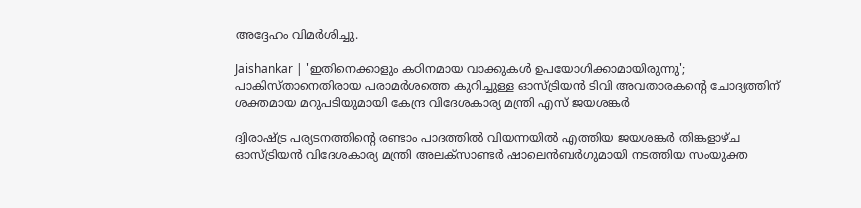അദ്ദേഹം വിമര്‍ശിച്ചു.

Jaishankar | 'ഇതിനെക്കാളും കഠിനമായ വാക്കുകള്‍ ഉപയോഗിക്കാമായിരുന്നു'; പാകിസ്താനെതിരായ പരാമര്‍ശത്തെ കുറിച്ചുള്ള ഓസ്ട്രിയന്‍ ടിവി അവതാരകന്റെ ചോദ്യത്തിന് ശക്തമായ മറുപടിയുമായി കേന്ദ്ര വിദേശകാര്യ മന്ത്രി എസ് ജയശങ്കര്‍

ദ്വിരാഷ്ട്ര പര്യടനത്തിന്റെ രണ്ടാം പാദത്തില്‍ വിയന്നയില്‍ എത്തിയ ജയശങ്കര്‍ തിങ്കളാഴ്ച ഓസ്ട്രിയന്‍ വിദേശകാര്യ മന്ത്രി അലക്സാണ്ടര്‍ ഷാലെന്‍ബര്‍ഗുമായി നടത്തിയ സംയുക്ത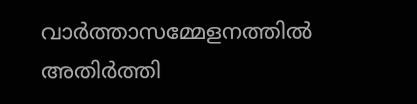വാര്‍ത്താസമ്മേളനത്തില്‍ അതിര്‍ത്തി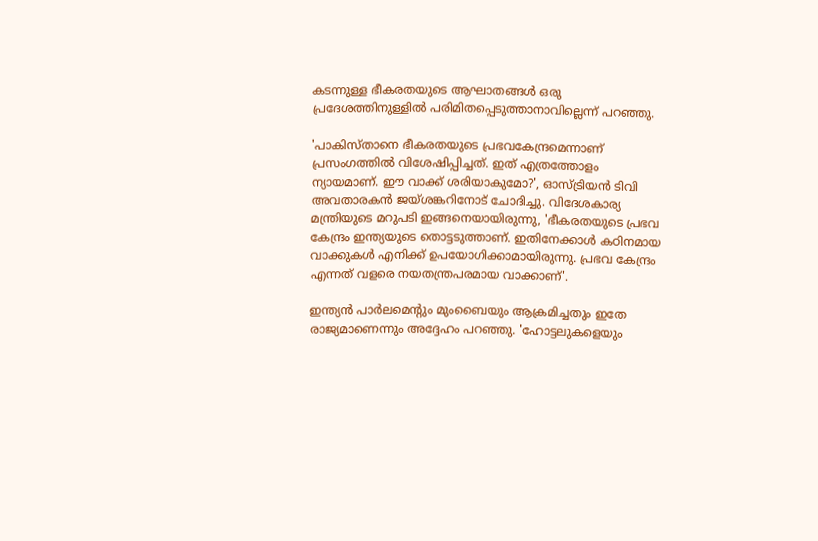കടന്നുള്ള ഭീകരതയുടെ ആഘാതങ്ങള്‍ ഒരു പ്രദേശത്തിനുള്ളില്‍ പരിമിതപ്പെടുത്താനാവില്ലെന്ന് പറഞ്ഞു.

'പാകിസ്താനെ ഭീകരതയുടെ പ്രഭവകേന്ദ്രമെന്നാണ് പ്രസംഗത്തില്‍ വിശേഷിപ്പിച്ചത്. ഇത് എത്രത്തോളം ന്യായമാണ്. ഈ വാക്ക് ശരിയാകുമോ?', ഓസ്ട്രിയന്‍ ടിവി അവതാരകന്‍ ജയ്ശങ്കറിനോട് ചോദിച്ചു. വിദേശകാര്യ മന്ത്രിയുടെ മറുപടി ഇങ്ങനെയായിരുന്നു, 'ഭീകരതയുടെ പ്രഭവ കേന്ദ്രം ഇന്ത്യയുടെ തൊട്ടടുത്താണ്. ഇതിനേക്കാള്‍ കഠിനമായ വാക്കുകള്‍ എനിക്ക് ഉപയോഗിക്കാമായിരുന്നു. പ്രഭവ കേന്ദ്രം എന്നത് വളരെ നയതന്ത്രപരമായ വാക്കാണ്'.

ഇന്ത്യന്‍ പാര്‍ലമെന്റും മുംബൈയും ആക്രമിച്ചതും ഇതേ രാജ്യമാണെന്നും അദ്ദേഹം പറഞ്ഞു. 'ഹോട്ടലുകളെയും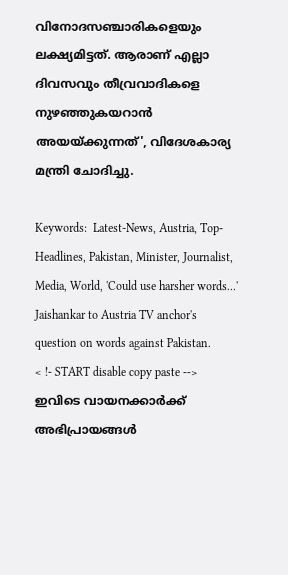വിനോദസഞ്ചാരികളെയും ലക്ഷ്യമിട്ടത്. ആരാണ് എല്ലാ ദിവസവും തീവ്രവാദികളെ നുഴഞ്ഞുകയറാന്‍ അയയ്ക്കുന്നത്', വിദേശകാര്യ മന്ത്രി ചോദിച്ചു.

Keywords:  Latest-News, Austria, Top-Headlines, Pakistan, Minister, Journalist, Media, World, 'Could use harsher words...' Jaishankar to Austria TV anchor's question on words against Pakistan.
< !- START disable copy paste -->
ഇവിടെ വായനക്കാർക്ക് അഭിപ്രായങ്ങൾ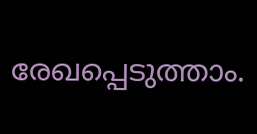രേഖപ്പെടുത്താം.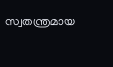സ്വതന്ത്രമായ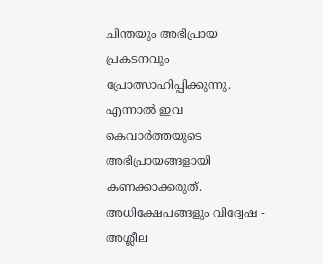ചിന്തയും അഭിപ്രായ പ്രകടനവും പ്രോത്സാഹിപ്പിക്കുന്നു. എന്നാൽ ഇവ കെവാർത്തയുടെ അഭിപ്രായങ്ങളായി കണക്കാക്കരുത്. അധിക്ഷേപങ്ങളും വിദ്വേഷ - അശ്ലീല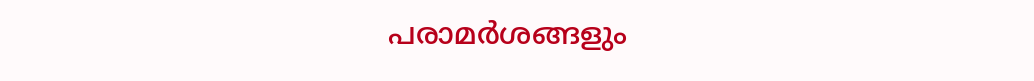പരാമർശങ്ങളും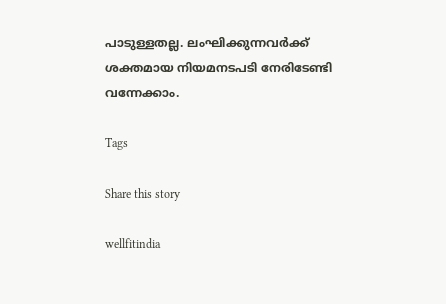പാടുള്ളതല്ല. ലംഘിക്കുന്നവർക്ക് ശക്തമായ നിയമനടപടി നേരിടേണ്ടി വന്നേക്കാം.

Tags

Share this story

wellfitindia